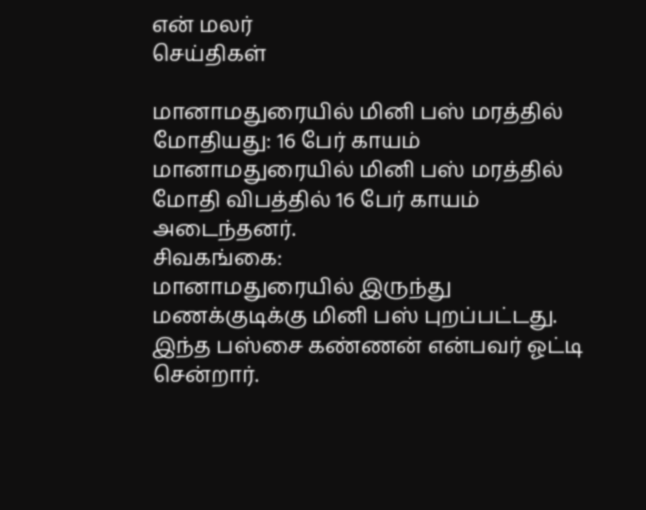என் மலர்
செய்திகள்

மானாமதுரையில் மினி பஸ் மரத்தில் மோதியது: 16 பேர் காயம்
மானாமதுரையில் மினி பஸ் மரத்தில் மோதி விபத்தில் 16 பேர் காயம் அடைந்தனர்.
சிவகங்கை:
மானாமதுரையில் இருந்து மணக்குடிக்கு மினி பஸ் புறப்பட்டது. இந்த பஸ்சை கண்ணன் என்பவர் ஓட்டி சென்றார்.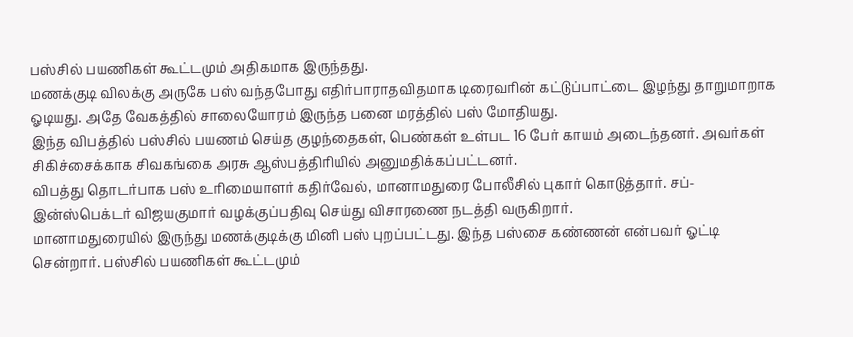பஸ்சில் பயணிகள் கூட்டமும் அதிகமாக இருந்தது.
மணக்குடி விலக்கு அருகே பஸ் வந்தபோது எதிர்பாராதவிதமாக டிரைவரின் கட்டுப்பாட்டை இழந்து தாறுமாறாக ஓடியது. அதே வேகத்தில் சாலையோரம் இருந்த பனை மரத்தில் பஸ் மோதியது.
இந்த விபத்தில் பஸ்சில் பயணம் செய்த குழந்தைகள், பெண்கள் உள்பட 16 பேர் காயம் அடைந்தனர். அவர்கள் சிகிச்சைக்காக சிவகங்கை அரசு ஆஸ்பத்திரியில் அனுமதிக்கப்பட்டனர்.
விபத்து தொடர்பாக பஸ் உரிமையாளர் கதிர்வேல், மானாமதுரை போலீசில் புகார் கொடுத்தார். சப்-இன்ஸ்பெக்டர் விஜயகுமார் வழக்குப்பதிவு செய்து விசாரணை நடத்தி வருகிறார்.
மானாமதுரையில் இருந்து மணக்குடிக்கு மினி பஸ் புறப்பட்டது. இந்த பஸ்சை கண்ணன் என்பவர் ஓட்டி சென்றார். பஸ்சில் பயணிகள் கூட்டமும்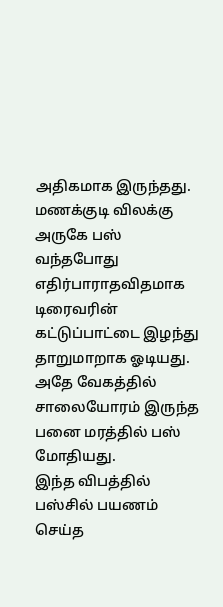அதிகமாக இருந்தது.
மணக்குடி விலக்கு அருகே பஸ் வந்தபோது எதிர்பாராதவிதமாக டிரைவரின் கட்டுப்பாட்டை இழந்து தாறுமாறாக ஓடியது. அதே வேகத்தில் சாலையோரம் இருந்த பனை மரத்தில் பஸ் மோதியது.
இந்த விபத்தில் பஸ்சில் பயணம் செய்த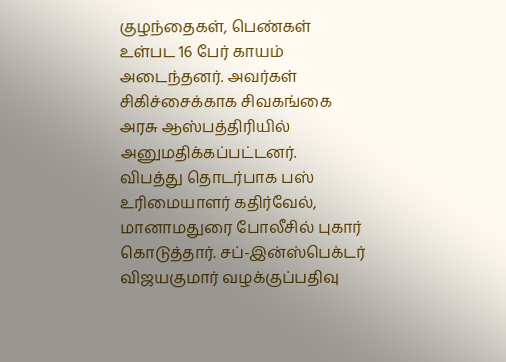குழந்தைகள், பெண்கள் உள்பட 16 பேர் காயம் அடைந்தனர். அவர்கள் சிகிச்சைக்காக சிவகங்கை அரசு ஆஸ்பத்திரியில் அனுமதிக்கப்பட்டனர்.
விபத்து தொடர்பாக பஸ் உரிமையாளர் கதிர்வேல், மானாமதுரை போலீசில் புகார் கொடுத்தார். சப்-இன்ஸ்பெக்டர் விஜயகுமார் வழக்குப்பதிவு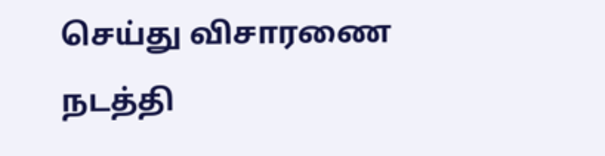செய்து விசாரணை நடத்தி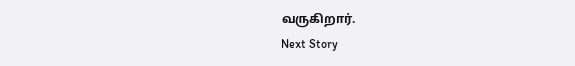வருகிறார்.
Next Story